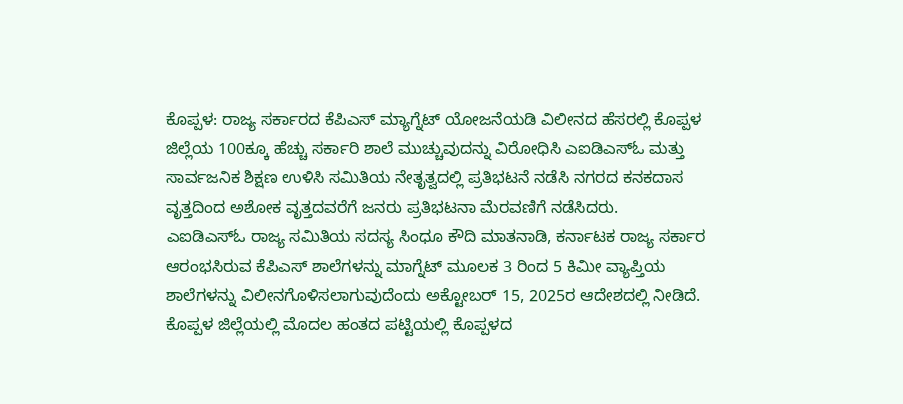ಕೊಪ್ಪಳ: ರಾಜ್ಯ ಸರ್ಕಾರದ ಕೆಪಿಎಸ್ ಮ್ಯಾಗ್ನೆಟ್ ಯೋಜನೆಯಡಿ ವಿಲೀನದ ಹೆಸರಲ್ಲಿ ಕೊಪ್ಪಳ ಜಿಲ್ಲೆಯ 100ಕ್ಕೂ ಹೆಚ್ಚು ಸರ್ಕಾರಿ ಶಾಲೆ ಮುಚ್ಚುವುದನ್ನು ವಿರೋಧಿಸಿ ಎಐಡಿಎಸ್ಓ ಮತ್ತು ಸಾರ್ವಜನಿಕ ಶಿಕ್ಷಣ ಉಳಿಸಿ ಸಮಿತಿಯ ನೇತೃತ್ವದಲ್ಲಿ ಪ್ರತಿಭಟನೆ ನಡೆಸಿ ನಗರದ ಕನಕದಾಸ ವೃತ್ತದಿಂದ ಅಶೋಕ ವೃತ್ತದವರೆಗೆ ಜನರು ಪ್ರತಿಭಟನಾ ಮೆರವಣಿಗೆ ನಡೆಸಿದರು.
ಎಐಡಿಎಸ್ಓ ರಾಜ್ಯ ಸಮಿತಿಯ ಸದಸ್ಯ ಸಿಂಧೂ ಕೌದಿ ಮಾತನಾಡಿ, ಕರ್ನಾಟಕ ರಾಜ್ಯ ಸರ್ಕಾರ ಆರಂಭಸಿರುವ ಕೆಪಿಎಸ್ ಶಾಲೆಗಳನ್ನು ಮಾಗ್ನೆಟ್ ಮೂಲಕ 3 ರಿಂದ 5 ಕಿಮೀ ವ್ಯಾಪ್ತಿಯ ಶಾಲೆಗಳನ್ನು ವಿಲೀನಗೊಳಿಸಲಾಗುವುದೆಂದು ಅಕ್ಟೋಬರ್ 15, 2025ರ ಆದೇಶದಲ್ಲಿ ನೀಡಿದೆ. ಕೊಪ್ಪಳ ಜಿಲ್ಲೆಯಲ್ಲಿ ಮೊದಲ ಹಂತದ ಪಟ್ಟಿಯಲ್ಲಿ ಕೊಪ್ಪಳದ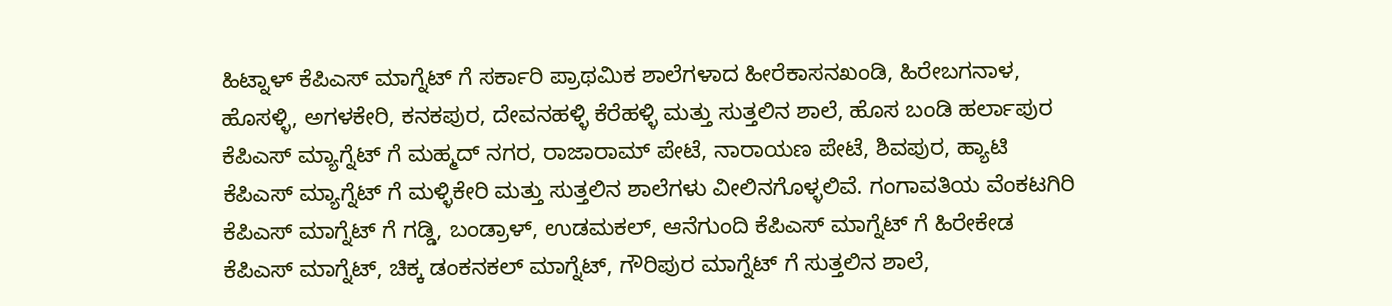ಹಿಟ್ನಾಳ್ ಕೆಪಿಎಸ್ ಮಾಗ್ನೆಟ್ ಗೆ ಸರ್ಕಾರಿ ಪ್ರಾಥಮಿಕ ಶಾಲೆಗಳಾದ ಹೀರೆಕಾಸನಖಂಡಿ, ಹಿರೇಬಗನಾಳ, ಹೊಸಳ್ಳಿ, ಅಗಳಕೇರಿ, ಕನಕಪುರ, ದೇವನಹಳ್ಳಿ ಕೆರೆಹಳ್ಳಿ ಮತ್ತು ಸುತ್ತಲಿನ ಶಾಲೆ, ಹೊಸ ಬಂಡಿ ಹರ್ಲಾಪುರ ಕೆಪಿಎಸ್ ಮ್ಯಾಗ್ನೆಟ್ ಗೆ ಮಹ್ಮದ್ ನಗರ, ರಾಜಾರಾಮ್ ಪೇಟೆ, ನಾರಾಯಣ ಪೇಟೆ, ಶಿವಪುರ, ಹ್ಯಾಟಿ ಕೆಪಿಎಸ್ ಮ್ಯಾಗ್ನೆಟ್ ಗೆ ಮಳ್ಳಿಕೇರಿ ಮತ್ತು ಸುತ್ತಲಿನ ಶಾಲೆಗಳು ವೀಲಿನಗೊಳ್ಳಲಿವೆ. ಗಂಗಾವತಿಯ ವೆಂಕಟಗಿರಿ ಕೆಪಿಎಸ್ ಮಾಗ್ನೆಟ್ ಗೆ ಗಡ್ಡಿ, ಬಂಡ್ರಾಳ್, ಉಡಮಕಲ್, ಆನೆಗುಂದಿ ಕೆಪಿಎಸ್ ಮಾಗ್ನೆಟ್ ಗೆ ಹಿರೇಕೇಡ ಕೆಪಿಎಸ್ ಮಾಗ್ನೆಟ್, ಚಿಕ್ಕ ಡಂಕನಕಲ್ ಮಾಗ್ನೆಟ್, ಗೌರಿಪುರ ಮಾಗ್ನೆಟ್ ಗೆ ಸುತ್ತಲಿನ ಶಾಲೆ,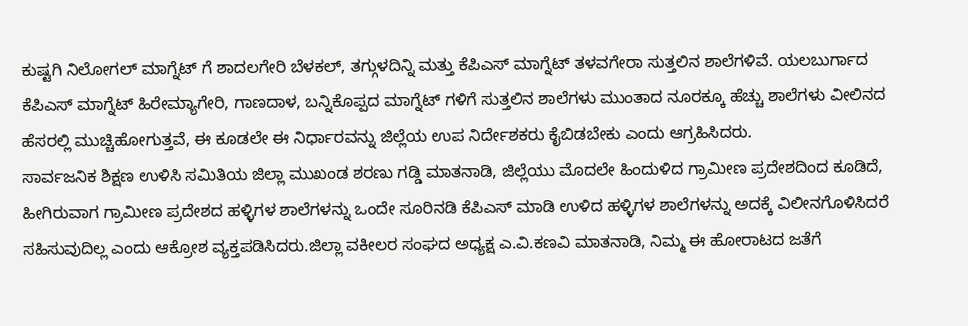ಕುಷ್ಟಗಿ ನಿಲೋಗಲ್ ಮಾಗ್ನೆಟ್ ಗೆ ಶಾದಲಗೇರಿ ಬೆಳಕಲ್, ತಗ್ಗುಳದಿನ್ನಿ ಮತ್ತು ಕೆಪಿಎಸ್ ಮಾಗ್ನೆಟ್ ತಳವಗೇರಾ ಸುತ್ತಲಿನ ಶಾಲೆಗಳಿವೆ. ಯಲಬುರ್ಗಾದ ಕೆಪಿಎಸ್ ಮಾಗ್ನೆಟ್ ಹಿರೇಮ್ಯಾಗೇರಿ, ಗಾಣದಾಳ, ಬನ್ನಿಕೊಪ್ಪದ ಮಾಗ್ನೆಟ್ ಗಳಿಗೆ ಸುತ್ತಲಿನ ಶಾಲೆಗಳು ಮುಂತಾದ ನೂರಕ್ಕೂ ಹೆಚ್ಚು ಶಾಲೆಗಳು ವೀಲಿನದ ಹೆಸರಲ್ಲಿ ಮುಚ್ಚಿಹೋಗುತ್ತವೆ, ಈ ಕೂಡಲೇ ಈ ನಿರ್ಧಾರವನ್ನು ಜಿಲ್ಲೆಯ ಉಪ ನಿರ್ದೇಶಕರು ಕೈಬಿಡಬೇಕು ಎಂದು ಆಗ್ರಹಿಸಿದರು.
ಸಾರ್ವಜನಿಕ ಶಿಕ್ಷಣ ಉಳಿಸಿ ಸಮಿತಿಯ ಜಿಲ್ಲಾ ಮುಖಂಡ ಶರಣು ಗಡ್ಡಿ ಮಾತನಾಡಿ, ಜಿಲ್ಲೆಯು ಮೊದಲೇ ಹಿಂದುಳಿದ ಗ್ರಾಮೀಣ ಪ್ರದೇಶದಿಂದ ಕೂಡಿದೆ, ಹೀಗಿರುವಾಗ ಗ್ರಾಮೀಣ ಪ್ರದೇಶದ ಹಳ್ಳಿಗಳ ಶಾಲೆಗಳನ್ನು ಒಂದೇ ಸೂರಿನಡಿ ಕೆಪಿಎಸ್ ಮಾಡಿ ಉಳಿದ ಹಳ್ಳಿಗಳ ಶಾಲೆಗಳನ್ನು ಅದಕ್ಕೆ ವಿಲೀನಗೊಳಿಸಿದರೆ ಸಹಿಸುವುದಿಲ್ಲ ಎಂದು ಆಕ್ರೋಶ ವ್ಯಕ್ತಪಡಿಸಿದರು.ಜಿಲ್ಲಾ ವಕೀಲರ ಸಂಘದ ಅಧ್ಯಕ್ಷ ಎ.ವಿ.ಕಣವಿ ಮಾತನಾಡಿ, ನಿಮ್ಮ ಈ ಹೋರಾಟದ ಜತೆಗೆ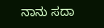ನಾನು ಸದಾ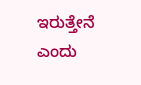ಇರುತ್ತೇನೆ ಎಂದು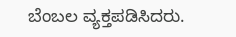ಬೆಂಬಲ ವ್ಯಕ್ತಪಡಿಸಿದರು.